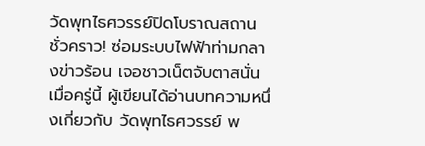วัดพุทไธศวรรย์ปิดโบราณสถานชั่วคราว! ซ่อมระบบไฟฟ้าท่ามกลางข่าวร้อน เจอชาวเน็ตจับตาสนั่น
เมื่อครู่นี้ ผู้เขียนได้อ่านบทความหนึ่งเกี่ยวกับ วัดพุทไธศวรรย์ พ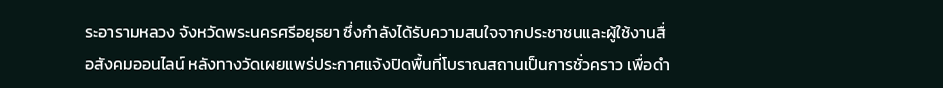ระอารามหลวง จังหวัดพระนครศรีอยุธยา ซึ่งกำลังได้รับความสนใจจากประชาชนและผู้ใช้งานสื่อสังคมออนไลน์ หลังทางวัดเผยแพร่ประกาศแจ้งปิดพื้นที่โบราณสถานเป็นการชั่วคราว เพื่อดำ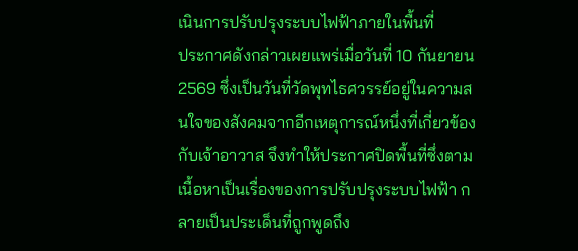เนินการปรับปรุงระบบไฟฟ้าภายในพื้นที่
ประกาศดังกล่าวเผยแพร่เมื่อวันที่ 10 กันยายน 2569 ซึ่งเป็นวันที่วัดพุทไธศวรรย์อยู่ในความสนใจของสังคมจากอีกเหตุการณ์หนึ่งที่เกี่ยวข้องกับเจ้าอาวาส จึงทำให้ประกาศปิดพื้นที่ซึ่งตามเนื้อหาเป็นเรื่องของการปรับปรุงระบบไฟฟ้า กลายเป็นประเด็นที่ถูกพูดถึง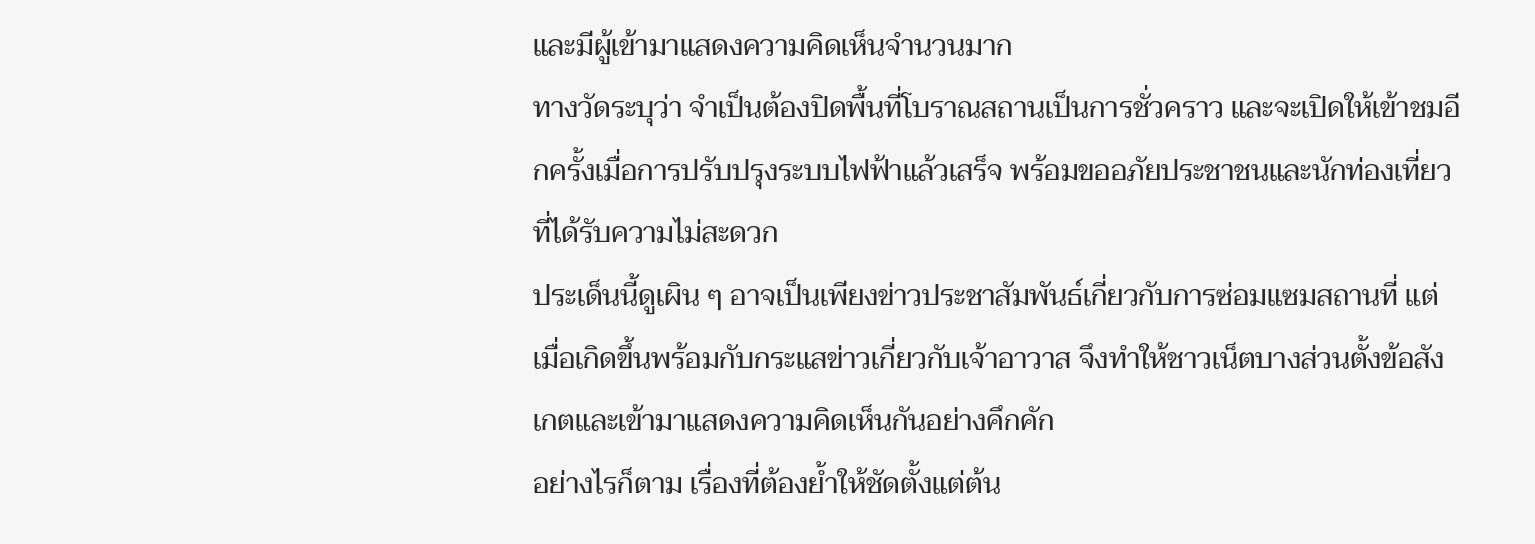และมีผู้เข้ามาแสดงความคิดเห็นจำนวนมาก
ทางวัดระบุว่า จำเป็นต้องปิดพื้นที่โบราณสถานเป็นการชั่วคราว และจะเปิดให้เข้าชมอีกครั้งเมื่อการปรับปรุงระบบไฟฟ้าแล้วเสร็จ พร้อมขออภัยประชาชนและนักท่องเที่ยวที่ได้รับความไม่สะดวก
ประเด็นนี้ดูเผิน ๆ อาจเป็นเพียงข่าวประชาสัมพันธ์เกี่ยวกับการซ่อมแซมสถานที่ แต่เมื่อเกิดขึ้นพร้อมกับกระแสข่าวเกี่ยวกับเจ้าอาวาส จึงทำให้ชาวเน็ตบางส่วนตั้งข้อสังเกตและเข้ามาแสดงความคิดเห็นกันอย่างคึกคัก
อย่างไรก็ตาม เรื่องที่ต้องย้ำให้ชัดตั้งแต่ต้น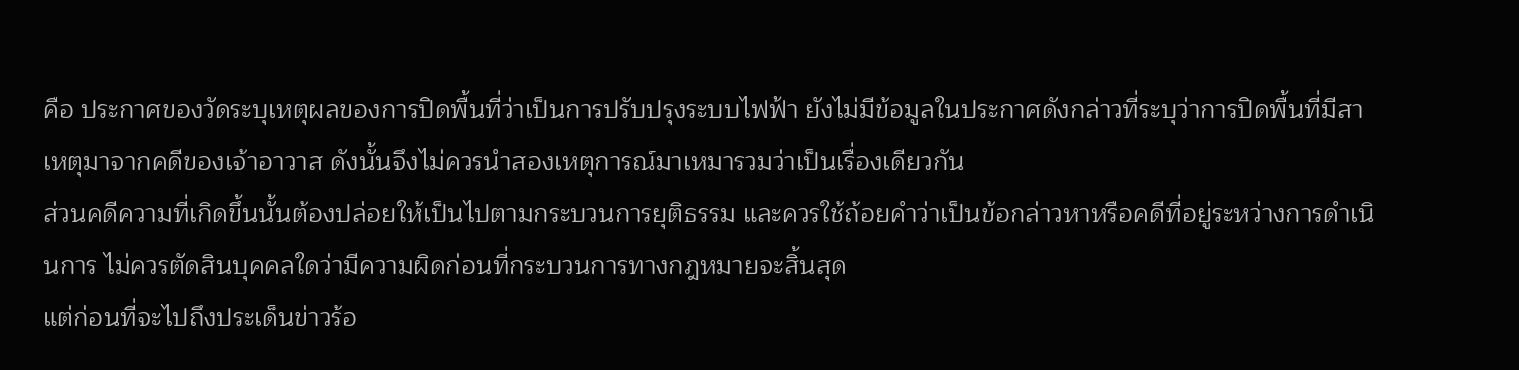คือ ประกาศของวัดระบุเหตุผลของการปิดพื้นที่ว่าเป็นการปรับปรุงระบบไฟฟ้า ยังไม่มีข้อมูลในประกาศดังกล่าวที่ระบุว่าการปิดพื้นที่มีสาเหตุมาจากคดีของเจ้าอาวาส ดังนั้นจึงไม่ควรนำสองเหตุการณ์มาเหมารวมว่าเป็นเรื่องเดียวกัน
ส่วนคดีความที่เกิดขึ้นนั้นต้องปล่อยให้เป็นไปตามกระบวนการยุติธรรม และควรใช้ถ้อยคำว่าเป็นข้อกล่าวหาหรือคดีที่อยู่ระหว่างการดำเนินการ ไม่ควรตัดสินบุคคลใดว่ามีความผิดก่อนที่กระบวนการทางกฎหมายจะสิ้นสุด
แต่ก่อนที่จะไปถึงประเด็นข่าวร้อ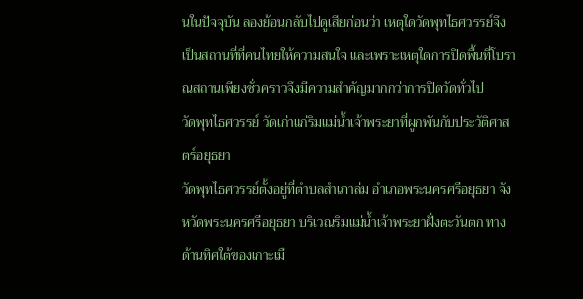นในปัจจุบัน ลองย้อนกลับไปดูเสียก่อนว่า เหตุใดวัดพุทไธศวรรย์จึงเป็นสถานที่ที่คนไทยให้ความสนใจ และเพราะเหตุใดการปิดพื้นที่โบราณสถานเพียงชั่วคราวจึงมีความสำคัญมากกว่าการปิดวัดทั่วไป
วัดพุทไธศวรรย์ วัดเก่าแก่ริมแม่น้ำเจ้าพระยาที่ผูกพันกับประวัติศาสตร์อยุธยา
วัดพุทไธศวรรย์ตั้งอยู่ที่ตำบลสำเภาล่ม อำเภอพระนครศรีอยุธยา จังหวัดพระนครศรีอยุธยา บริเวณริมแม่น้ำเจ้าพระยาฝั่งตะวันตก ทางด้านทิศใต้ของเกาะเมื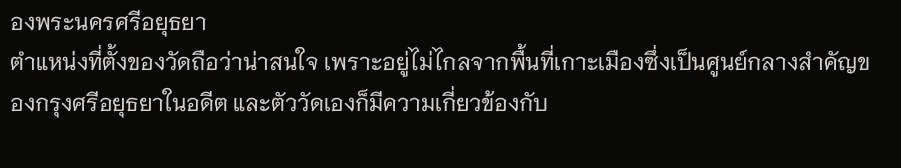องพระนครศรีอยุธยา
ตำแหน่งที่ตั้งของวัดถือว่าน่าสนใจ เพราะอยู่ไม่ไกลจากพื้นที่เกาะเมืองซึ่งเป็นศูนย์กลางสำคัญของกรุงศรีอยุธยาในอดีต และตัววัดเองก็มีความเกี่ยวข้องกับ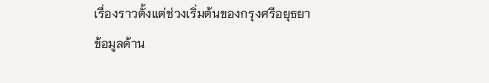เรื่องราวตั้งแต่ช่วงเริ่มต้นของกรุงศรีอยุธยา
ข้อมูลด้าน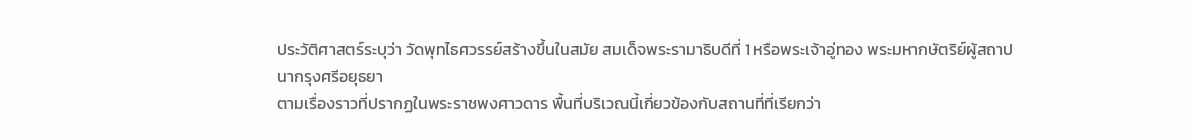ประวัติศาสตร์ระบุว่า วัดพุทไธศวรรย์สร้างขึ้นในสมัย สมเด็จพระรามาธิบดีที่ 1 หรือพระเจ้าอู่ทอง พระมหากษัตริย์ผู้สถาปนากรุงศรีอยุธยา
ตามเรื่องราวที่ปรากฏในพระราชพงศาวดาร พื้นที่บริเวณนี้เกี่ยวข้องกับสถานที่ที่เรียกว่า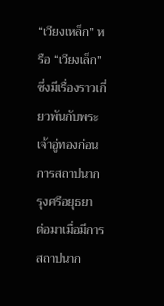“เวียงเหล็ก” หรือ “เวียงเล็ก” ซึ่งมีเรื่องราวเกี่ยวพันกับพระเจ้าอู่ทองก่อนการสถาปนากรุงศรีอยุธยา
ต่อมาเมื่อมีการสถาปนาก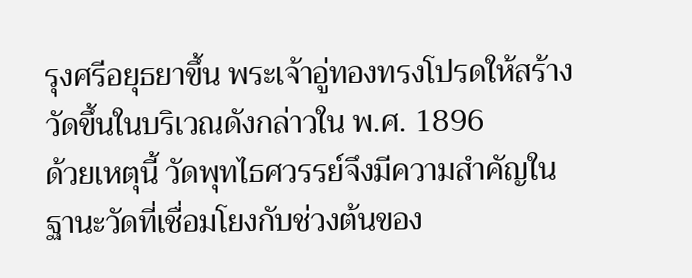รุงศรีอยุธยาขึ้น พระเจ้าอู่ทองทรงโปรดให้สร้างวัดขึ้นในบริเวณดังกล่าวใน พ.ศ. 1896
ด้วยเหตุนี้ วัดพุทไธศวรรย์จึงมีความสำคัญในฐานะวัดที่เชื่อมโยงกับช่วงต้นของ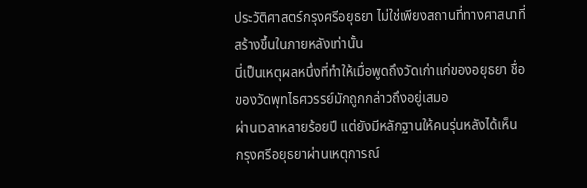ประวัติศาสตร์กรุงศรีอยุธยา ไม่ใช่เพียงสถานที่ทางศาสนาที่สร้างขึ้นในภายหลังเท่านั้น
นี่เป็นเหตุผลหนึ่งที่ทำให้เมื่อพูดถึงวัดเก่าแก่ของอยุธยา ชื่อของวัดพุทไธศวรรย์มักถูกกล่าวถึงอยู่เสมอ
ผ่านเวลาหลายร้อยปี แต่ยังมีหลักฐานให้คนรุ่นหลังได้เห็น
กรุงศรีอยุธยาผ่านเหตุการณ์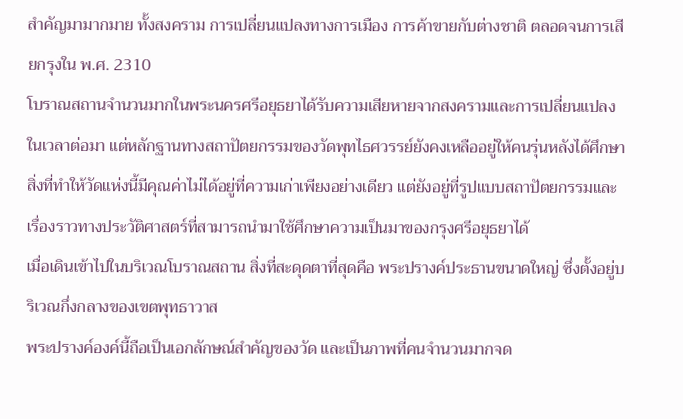สำคัญมามากมาย ทั้งสงคราม การเปลี่ยนแปลงทางการเมือง การค้าขายกับต่างชาติ ตลอดจนการเสียกรุงใน พ.ศ. 2310
โบราณสถานจำนวนมากในพระนครศรีอยุธยาได้รับความเสียหายจากสงครามและการเปลี่ยนแปลงในเวลาต่อมา แต่หลักฐานทางสถาปัตยกรรมของวัดพุทไธศวรรย์ยังคงเหลืออยู่ให้คนรุ่นหลังได้ศึกษา
สิ่งที่ทำให้วัดแห่งนี้มีคุณค่าไม่ได้อยู่ที่ความเก่าเพียงอย่างเดียว แต่ยังอยู่ที่รูปแบบสถาปัตยกรรมและเรื่องราวทางประวัติศาสตร์ที่สามารถนำมาใช้ศึกษาความเป็นมาของกรุงศรีอยุธยาได้
เมื่อเดินเข้าไปในบริเวณโบราณสถาน สิ่งที่สะดุดตาที่สุดคือ พระปรางค์ประธานขนาดใหญ่ ซึ่งตั้งอยู่บริเวณกึ่งกลางของเขตพุทธาวาส
พระปรางค์องค์นี้ถือเป็นเอกลักษณ์สำคัญของวัด และเป็นภาพที่คนจำนวนมากจด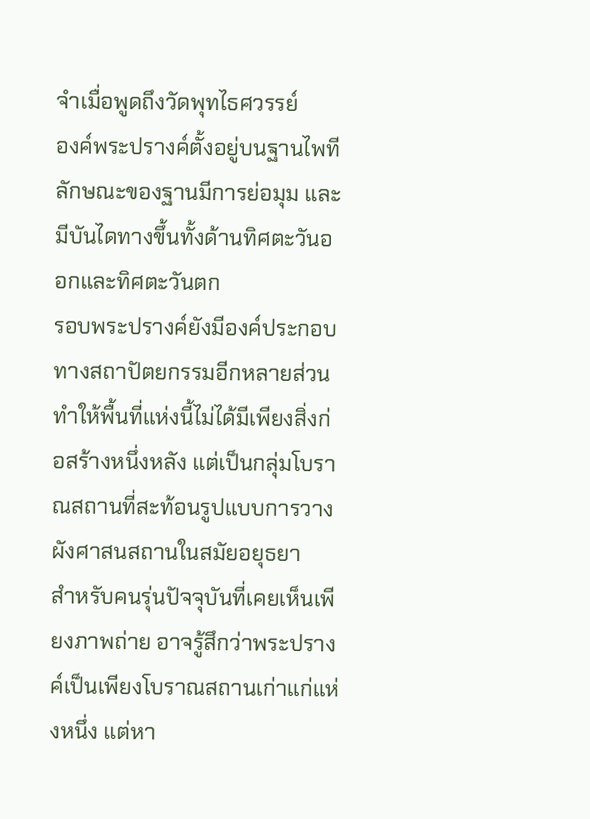จำเมื่อพูดถึงวัดพุทไธศวรรย์
องค์พระปรางค์ตั้งอยู่บนฐานไพที ลักษณะของฐานมีการย่อมุม และมีบันไดทางขึ้นทั้งด้านทิศตะวันออกและทิศตะวันตก
รอบพระปรางค์ยังมีองค์ประกอบทางสถาปัตยกรรมอีกหลายส่วน ทำให้พื้นที่แห่งนี้ไม่ได้มีเพียงสิ่งก่อสร้างหนึ่งหลัง แต่เป็นกลุ่มโบราณสถานที่สะท้อนรูปแบบการวางผังศาสนสถานในสมัยอยุธยา
สำหรับคนรุ่นปัจจุบันที่เคยเห็นเพียงภาพถ่าย อาจรู้สึกว่าพระปรางค์เป็นเพียงโบราณสถานเก่าแก่แห่งหนึ่ง แต่หา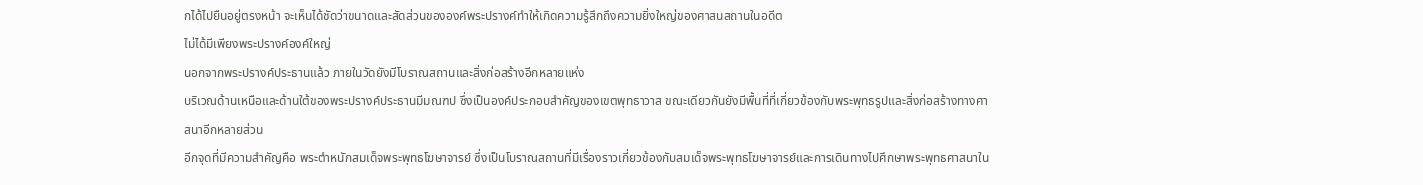กได้ไปยืนอยู่ตรงหน้า จะเห็นได้ชัดว่าขนาดและสัดส่วนขององค์พระปรางค์ทำให้เกิดความรู้สึกถึงความยิ่งใหญ่ของศาสนสถานในอดีต
ไม่ได้มีเพียงพระปรางค์องค์ใหญ่
นอกจากพระปรางค์ประธานแล้ว ภายในวัดยังมีโบราณสถานและสิ่งก่อสร้างอีกหลายแห่ง
บริเวณด้านเหนือและด้านใต้ของพระปรางค์ประธานมีมณฑป ซึ่งเป็นองค์ประกอบสำคัญของเขตพุทธาวาส ขณะเดียวกันยังมีพื้นที่ที่เกี่ยวข้องกับพระพุทธรูปและสิ่งก่อสร้างทางศาสนาอีกหลายส่วน
อีกจุดที่มีความสำคัญคือ พระตำหนักสมเด็จพระพุทธโฆษาจารย์ ซึ่งเป็นโบราณสถานที่มีเรื่องราวเกี่ยวข้องกับสมเด็จพระพุทธโฆษาจารย์และการเดินทางไปศึกษาพระพุทธศาสนาใน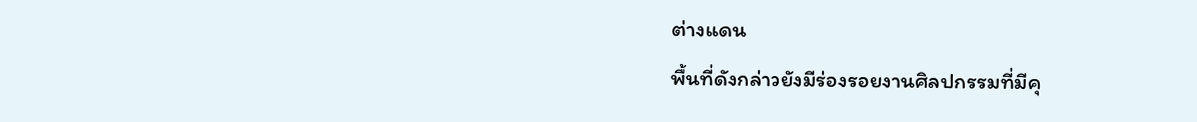ต่างแดน
พื้นที่ดังกล่าวยังมีร่องรอยงานศิลปกรรมที่มีคุ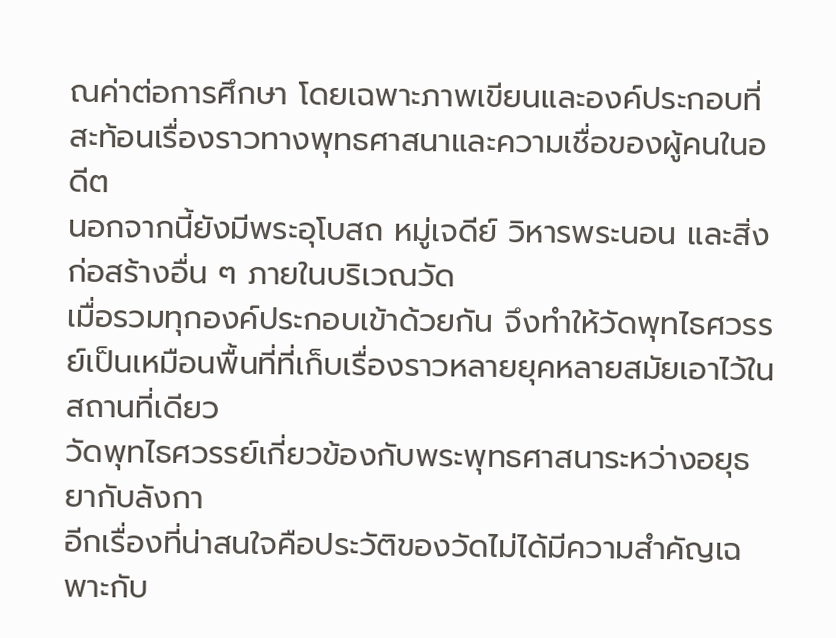ณค่าต่อการศึกษา โดยเฉพาะภาพเขียนและองค์ประกอบที่สะท้อนเรื่องราวทางพุทธศาสนาและความเชื่อของผู้คนในอดีต
นอกจากนี้ยังมีพระอุโบสถ หมู่เจดีย์ วิหารพระนอน และสิ่งก่อสร้างอื่น ๆ ภายในบริเวณวัด
เมื่อรวมทุกองค์ประกอบเข้าด้วยกัน จึงทำให้วัดพุทไธศวรรย์เป็นเหมือนพื้นที่ที่เก็บเรื่องราวหลายยุคหลายสมัยเอาไว้ในสถานที่เดียว
วัดพุทไธศวรรย์เกี่ยวข้องกับพระพุทธศาสนาระหว่างอยุธยากับลังกา
อีกเรื่องที่น่าสนใจคือประวัติของวัดไม่ได้มีความสำคัญเฉพาะกับ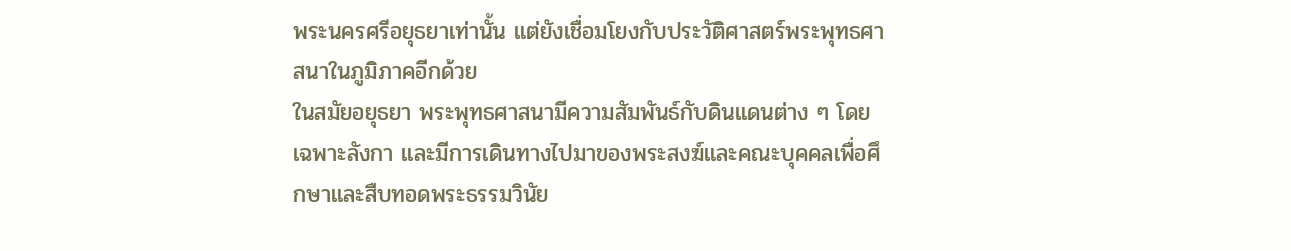พระนครศรีอยุธยาเท่านั้น แต่ยังเชื่อมโยงกับประวัติศาสตร์พระพุทธศาสนาในภูมิภาคอีกด้วย
ในสมัยอยุธยา พระพุทธศาสนามีความสัมพันธ์กับดินแดนต่าง ๆ โดยเฉพาะลังกา และมีการเดินทางไปมาของพระสงฆ์และคณะบุคคลเพื่อศึกษาและสืบทอดพระธรรมวินัย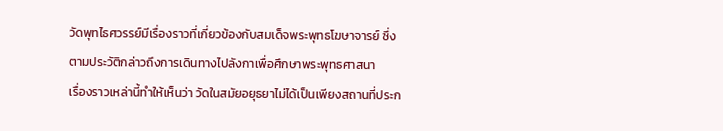วัดพุทไธศวรรย์มีเรื่องราวที่เกี่ยวข้องกับสมเด็จพระพุทธโฆษาจารย์ ซึ่งตามประวัติกล่าวถึงการเดินทางไปลังกาเพื่อศึกษาพระพุทธศาสนา
เรื่องราวเหล่านี้ทำให้เห็นว่า วัดในสมัยอยุธยาไม่ได้เป็นเพียงสถานที่ประก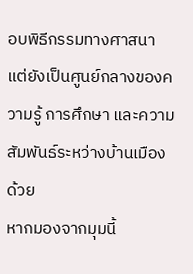อบพิธีกรรมทางศาสนา แต่ยังเป็นศูนย์กลางของความรู้ การศึกษา และความสัมพันธ์ระหว่างบ้านเมืองด้วย
หากมองจากมุมนี้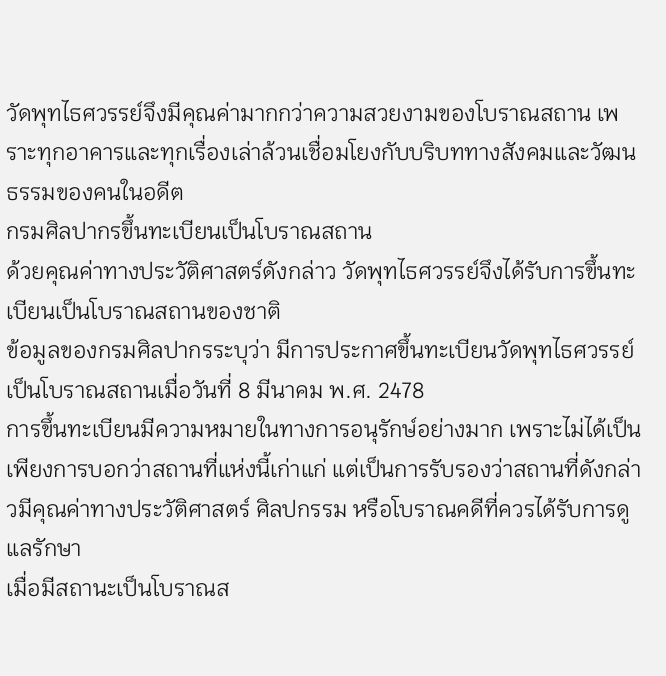วัดพุทไธศวรรย์จึงมีคุณค่ามากกว่าความสวยงามของโบราณสถาน เพราะทุกอาคารและทุกเรื่องเล่าล้วนเชื่อมโยงกับบริบททางสังคมและวัฒนธรรมของคนในอดีต
กรมศิลปากรขึ้นทะเบียนเป็นโบราณสถาน
ด้วยคุณค่าทางประวัติศาสตร์ดังกล่าว วัดพุทไธศวรรย์จึงได้รับการขึ้นทะเบียนเป็นโบราณสถานของชาติ
ข้อมูลของกรมศิลปากรระบุว่า มีการประกาศขึ้นทะเบียนวัดพุทไธศวรรย์เป็นโบราณสถานเมื่อวันที่ 8 มีนาคม พ.ศ. 2478
การขึ้นทะเบียนมีความหมายในทางการอนุรักษ์อย่างมาก เพราะไม่ได้เป็นเพียงการบอกว่าสถานที่แห่งนี้เก่าแก่ แต่เป็นการรับรองว่าสถานที่ดังกล่าวมีคุณค่าทางประวัติศาสตร์ ศิลปกรรม หรือโบราณคดีที่ควรได้รับการดูแลรักษา
เมื่อมีสถานะเป็นโบราณส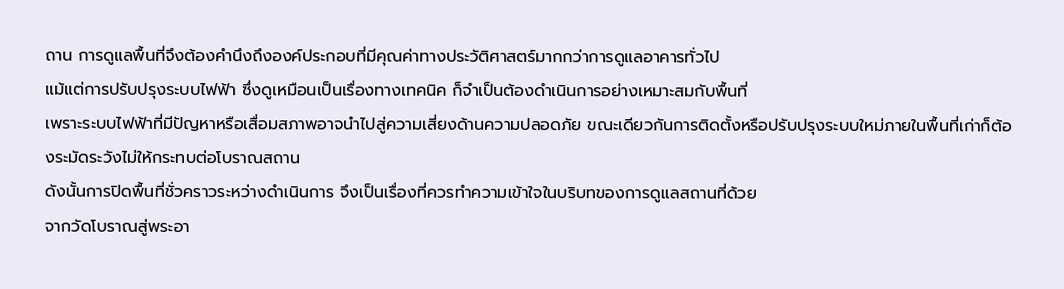ถาน การดูแลพื้นที่จึงต้องคำนึงถึงองค์ประกอบที่มีคุณค่าทางประวัติศาสตร์มากกว่าการดูแลอาคารทั่วไป
แม้แต่การปรับปรุงระบบไฟฟ้า ซึ่งดูเหมือนเป็นเรื่องทางเทคนิค ก็จำเป็นต้องดำเนินการอย่างเหมาะสมกับพื้นที่
เพราะระบบไฟฟ้าที่มีปัญหาหรือเสื่อมสภาพอาจนำไปสู่ความเสี่ยงด้านความปลอดภัย ขณะเดียวกันการติดตั้งหรือปรับปรุงระบบใหม่ภายในพื้นที่เก่าก็ต้องระมัดระวังไม่ให้กระทบต่อโบราณสถาน
ดังนั้นการปิดพื้นที่ชั่วคราวระหว่างดำเนินการ จึงเป็นเรื่องที่ควรทำความเข้าใจในบริบทของการดูแลสถานที่ด้วย
จากวัดโบราณสู่พระอา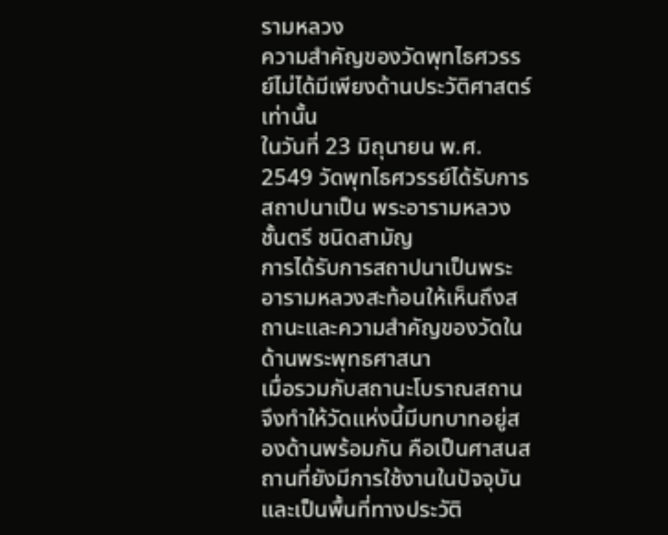รามหลวง
ความสำคัญของวัดพุทไธศวรรย์ไม่ได้มีเพียงด้านประวัติศาสตร์เท่านั้น
ในวันที่ 23 มิถุนายน พ.ศ. 2549 วัดพุทไธศวรรย์ได้รับการสถาปนาเป็น พระอารามหลวง ชั้นตรี ชนิดสามัญ
การได้รับการสถาปนาเป็นพระอารามหลวงสะท้อนให้เห็นถึงสถานะและความสำคัญของวัดในด้านพระพุทธศาสนา
เมื่อรวมกับสถานะโบราณสถาน จึงทำให้วัดแห่งนี้มีบทบาทอยู่สองด้านพร้อมกัน คือเป็นศาสนสถานที่ยังมีการใช้งานในปัจจุบัน และเป็นพื้นที่ทางประวัติ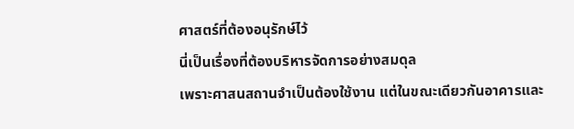ศาสตร์ที่ต้องอนุรักษ์ไว้
นี่เป็นเรื่องที่ต้องบริหารจัดการอย่างสมดุล
เพราะศาสนสถานจำเป็นต้องใช้งาน แต่ในขณะเดียวกันอาคารและ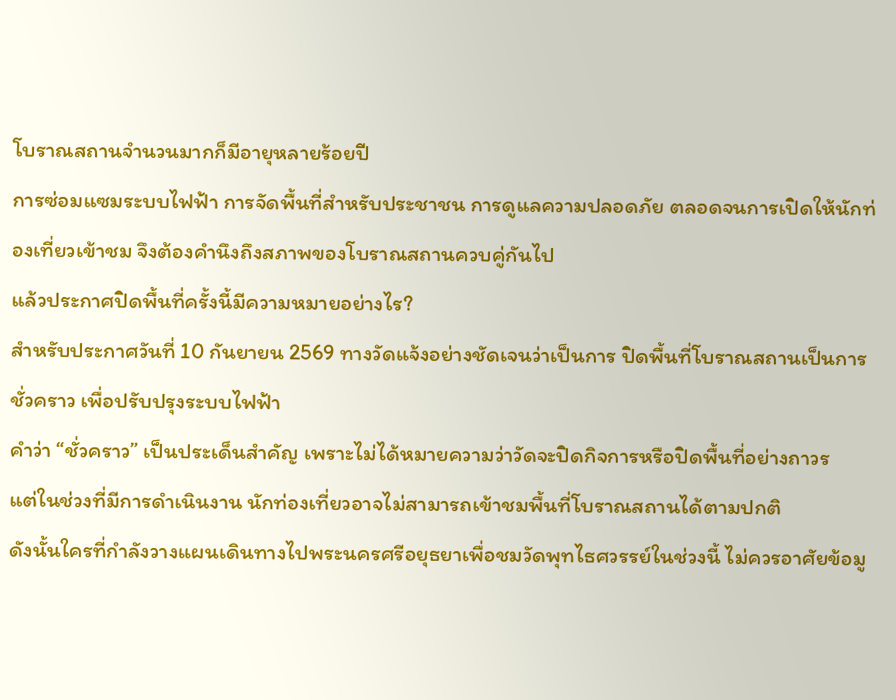โบราณสถานจำนวนมากก็มีอายุหลายร้อยปี
การซ่อมแซมระบบไฟฟ้า การจัดพื้นที่สำหรับประชาชน การดูแลความปลอดภัย ตลอดจนการเปิดให้นักท่องเที่ยวเข้าชม จึงต้องคำนึงถึงสภาพของโบราณสถานควบคู่กันไป
แล้วประกาศปิดพื้นที่ครั้งนี้มีความหมายอย่างไร?
สำหรับประกาศวันที่ 10 กันยายน 2569 ทางวัดแจ้งอย่างชัดเจนว่าเป็นการ ปิดพื้นที่โบราณสถานเป็นการชั่วคราว เพื่อปรับปรุงระบบไฟฟ้า
คำว่า “ชั่วคราว” เป็นประเด็นสำคัญ เพราะไม่ได้หมายความว่าวัดจะปิดกิจการหรือปิดพื้นที่อย่างถาวร
แต่ในช่วงที่มีการดำเนินงาน นักท่องเที่ยวอาจไม่สามารถเข้าชมพื้นที่โบราณสถานได้ตามปกติ
ดังนั้นใครที่กำลังวางแผนเดินทางไปพระนครศรีอยุธยาเพื่อชมวัดพุทไธศวรรย์ในช่วงนี้ ไม่ควรอาศัยข้อมู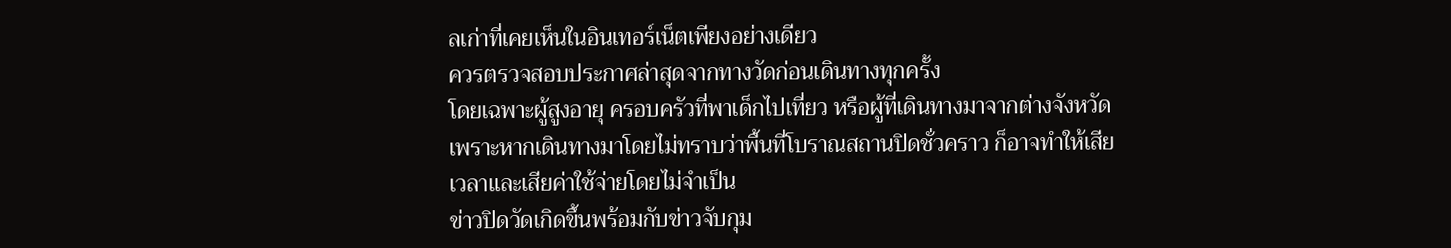ลเก่าที่เคยเห็นในอินเทอร์เน็ตเพียงอย่างเดียว
ควรตรวจสอบประกาศล่าสุดจากทางวัดก่อนเดินทางทุกครั้ง
โดยเฉพาะผู้สูงอายุ ครอบครัวที่พาเด็กไปเที่ยว หรือผู้ที่เดินทางมาจากต่างจังหวัด เพราะหากเดินทางมาโดยไม่ทราบว่าพื้นที่โบราณสถานปิดชั่วคราว ก็อาจทำให้เสียเวลาและเสียค่าใช้จ่ายโดยไม่จำเป็น
ข่าวปิดวัดเกิดขึ้นพร้อมกับข่าวจับกุม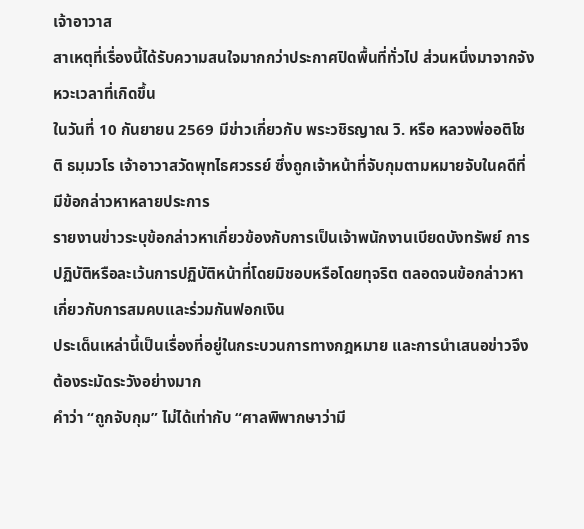เจ้าอาวาส
สาเหตุที่เรื่องนี้ได้รับความสนใจมากกว่าประกาศปิดพื้นที่ทั่วไป ส่วนหนึ่งมาจากจังหวะเวลาที่เกิดขึ้น
ในวันที่ 10 กันยายน 2569 มีข่าวเกี่ยวกับ พระวชิรญาณ วิ. หรือ หลวงพ่ออติโชติ ธมฺมวโร เจ้าอาวาสวัดพุทไธศวรรย์ ซึ่งถูกเจ้าหน้าที่จับกุมตามหมายจับในคดีที่มีข้อกล่าวหาหลายประการ
รายงานข่าวระบุข้อกล่าวหาเกี่ยวข้องกับการเป็นเจ้าพนักงานเบียดบังทรัพย์ การปฏิบัติหรือละเว้นการปฏิบัติหน้าที่โดยมิชอบหรือโดยทุจริต ตลอดจนข้อกล่าวหาเกี่ยวกับการสมคบและร่วมกันฟอกเงิน
ประเด็นเหล่านี้เป็นเรื่องที่อยู่ในกระบวนการทางกฎหมาย และการนำเสนอข่าวจึงต้องระมัดระวังอย่างมาก
คำว่า “ถูกจับกุม” ไม่ได้เท่ากับ “ศาลพิพากษาว่ามี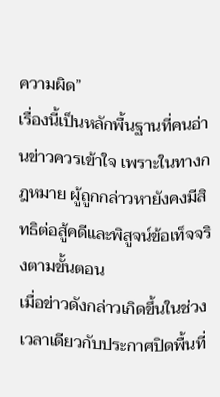ความผิด”
เรื่องนี้เป็นหลักพื้นฐานที่คนอ่านข่าวควรเข้าใจ เพราะในทางกฎหมาย ผู้ถูกกล่าวหายังคงมีสิทธิต่อสู้คดีและพิสูจน์ข้อเท็จจริงตามขั้นตอน
เมื่อข่าวดังกล่าวเกิดขึ้นในช่วงเวลาเดียวกับประกาศปิดพื้นที่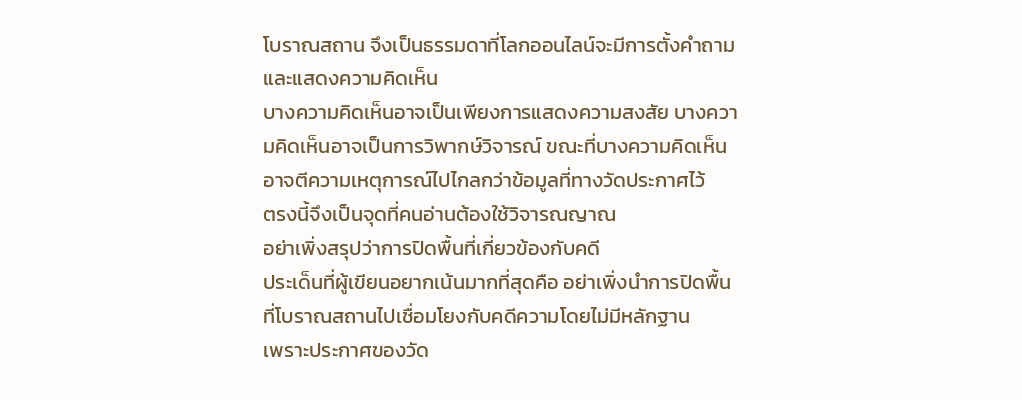โบราณสถาน จึงเป็นธรรมดาที่โลกออนไลน์จะมีการตั้งคำถามและแสดงความคิดเห็น
บางความคิดเห็นอาจเป็นเพียงการแสดงความสงสัย บางความคิดเห็นอาจเป็นการวิพากษ์วิจารณ์ ขณะที่บางความคิดเห็นอาจตีความเหตุการณ์ไปไกลกว่าข้อมูลที่ทางวัดประกาศไว้
ตรงนี้จึงเป็นจุดที่คนอ่านต้องใช้วิจารณญาณ
อย่าเพิ่งสรุปว่าการปิดพื้นที่เกี่ยวข้องกับคดี
ประเด็นที่ผู้เขียนอยากเน้นมากที่สุดคือ อย่าเพิ่งนำการปิดพื้นที่โบราณสถานไปเชื่อมโยงกับคดีความโดยไม่มีหลักฐาน
เพราะประกาศของวัด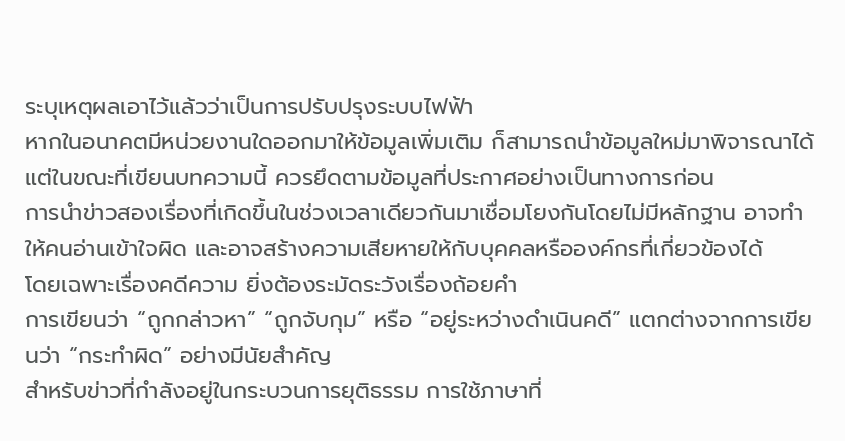ระบุเหตุผลเอาไว้แล้วว่าเป็นการปรับปรุงระบบไฟฟ้า
หากในอนาคตมีหน่วยงานใดออกมาให้ข้อมูลเพิ่มเติม ก็สามารถนำข้อมูลใหม่มาพิจารณาได้ แต่ในขณะที่เขียนบทความนี้ ควรยึดตามข้อมูลที่ประกาศอย่างเป็นทางการก่อน
การนำข่าวสองเรื่องที่เกิดขึ้นในช่วงเวลาเดียวกันมาเชื่อมโยงกันโดยไม่มีหลักฐาน อาจทำให้คนอ่านเข้าใจผิด และอาจสร้างความเสียหายให้กับบุคคลหรือองค์กรที่เกี่ยวข้องได้
โดยเฉพาะเรื่องคดีความ ยิ่งต้องระมัดระวังเรื่องถ้อยคำ
การเขียนว่า “ถูกกล่าวหา” “ถูกจับกุม” หรือ “อยู่ระหว่างดำเนินคดี” แตกต่างจากการเขียนว่า “กระทำผิด” อย่างมีนัยสำคัญ
สำหรับข่าวที่กำลังอยู่ในกระบวนการยุติธรรม การใช้ภาษาที่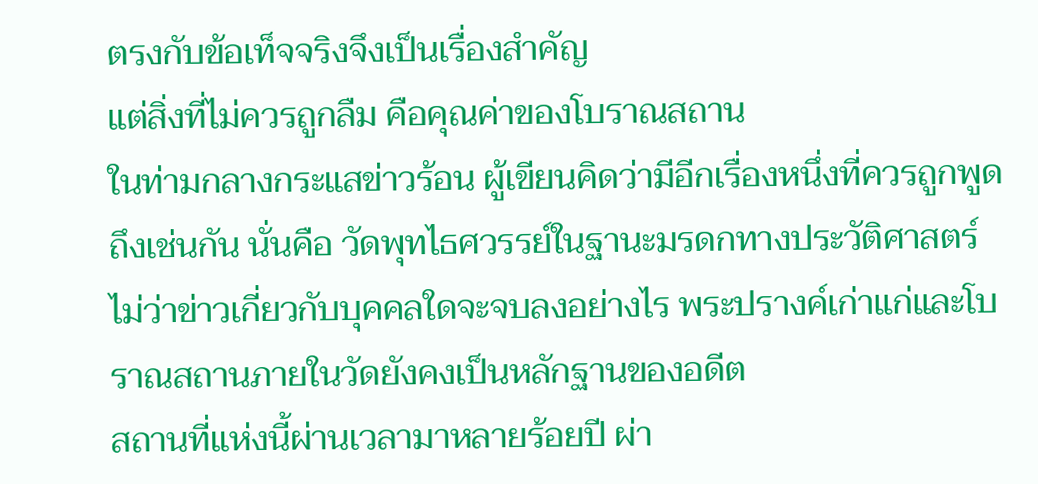ตรงกับข้อเท็จจริงจึงเป็นเรื่องสำคัญ
แต่สิ่งที่ไม่ควรถูกลืม คือคุณค่าของโบราณสถาน
ในท่ามกลางกระแสข่าวร้อน ผู้เขียนคิดว่ามีอีกเรื่องหนึ่งที่ควรถูกพูดถึงเช่นกัน นั่นคือ วัดพุทไธศวรรย์ในฐานะมรดกทางประวัติศาสตร์
ไม่ว่าข่าวเกี่ยวกับบุคคลใดจะจบลงอย่างไร พระปรางค์เก่าแก่และโบราณสถานภายในวัดยังคงเป็นหลักฐานของอดีต
สถานที่แห่งนี้ผ่านเวลามาหลายร้อยปี ผ่า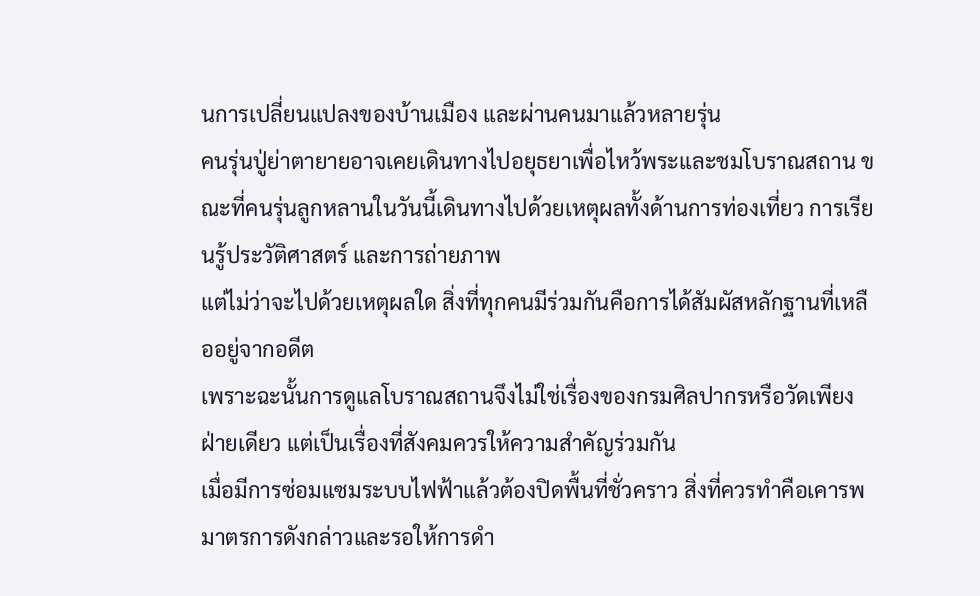นการเปลี่ยนแปลงของบ้านเมือง และผ่านคนมาแล้วหลายรุ่น
คนรุ่นปู่ย่าตายายอาจเคยเดินทางไปอยุธยาเพื่อไหว้พระและชมโบราณสถาน ขณะที่คนรุ่นลูกหลานในวันนี้เดินทางไปด้วยเหตุผลทั้งด้านการท่องเที่ยว การเรียนรู้ประวัติศาสตร์ และการถ่ายภาพ
แต่ไม่ว่าจะไปด้วยเหตุผลใด สิ่งที่ทุกคนมีร่วมกันคือการได้สัมผัสหลักฐานที่เหลืออยู่จากอดีต
เพราะฉะนั้นการดูแลโบราณสถานจึงไม่ใช่เรื่องของกรมศิลปากรหรือวัดเพียงฝ่ายเดียว แต่เป็นเรื่องที่สังคมควรให้ความสำคัญร่วมกัน
เมื่อมีการซ่อมแซมระบบไฟฟ้าแล้วต้องปิดพื้นที่ชั่วคราว สิ่งที่ควรทำคือเคารพมาตรการดังกล่าวและรอให้การดำ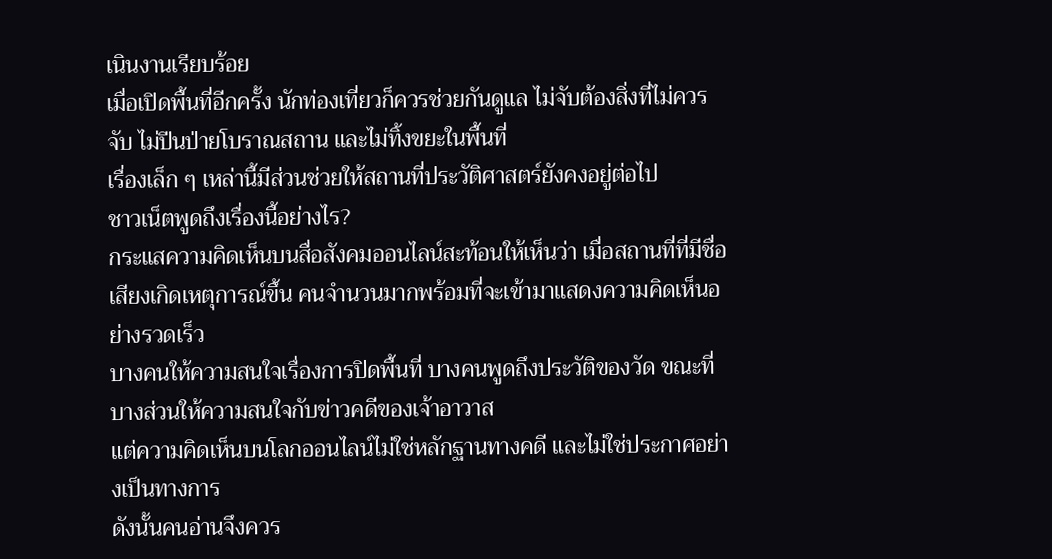เนินงานเรียบร้อย
เมื่อเปิดพื้นที่อีกครั้ง นักท่องเที่ยวก็ควรช่วยกันดูแล ไม่จับต้องสิ่งที่ไม่ควรจับ ไม่ปีนป่ายโบราณสถาน และไม่ทิ้งขยะในพื้นที่
เรื่องเล็ก ๆ เหล่านี้มีส่วนช่วยให้สถานที่ประวัติศาสตร์ยังคงอยู่ต่อไป
ชาวเน็ตพูดถึงเรื่องนี้อย่างไร?
กระแสความคิดเห็นบนสื่อสังคมออนไลน์สะท้อนให้เห็นว่า เมื่อสถานที่ที่มีชื่อเสียงเกิดเหตุการณ์ขึ้น คนจำนวนมากพร้อมที่จะเข้ามาแสดงความคิดเห็นอย่างรวดเร็ว
บางคนให้ความสนใจเรื่องการปิดพื้นที่ บางคนพูดถึงประวัติของวัด ขณะที่บางส่วนให้ความสนใจกับข่าวคดีของเจ้าอาวาส
แต่ความคิดเห็นบนโลกออนไลน์ไม่ใช่หลักฐานทางคดี และไม่ใช่ประกาศอย่างเป็นทางการ
ดังนั้นคนอ่านจึงควร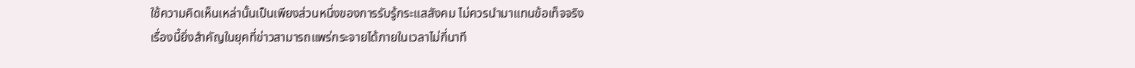ใช้ความคิดเห็นเหล่านั้นเป็นเพียงส่วนหนึ่งของการรับรู้กระแสสังคม ไม่ควรนำมาแทนข้อเท็จจริง
เรื่องนี้ยิ่งสำคัญในยุคที่ข่าวสามารถแพร่กระจายได้ภายในเวลาไม่กี่นาที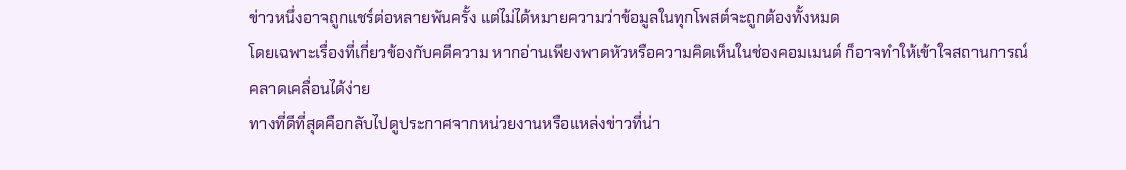ข่าวหนึ่งอาจถูกแชร์ต่อหลายพันครั้ง แต่ไม่ได้หมายความว่าข้อมูลในทุกโพสต์จะถูกต้องทั้งหมด
โดยเฉพาะเรื่องที่เกี่ยวข้องกับคดีความ หากอ่านเพียงพาดหัวหรือความคิดเห็นในช่องคอมเมนต์ ก็อาจทำให้เข้าใจสถานการณ์คลาดเคลื่อนได้ง่าย
ทางที่ดีที่สุดคือกลับไปดูประกาศจากหน่วยงานหรือแหล่งข่าวที่น่า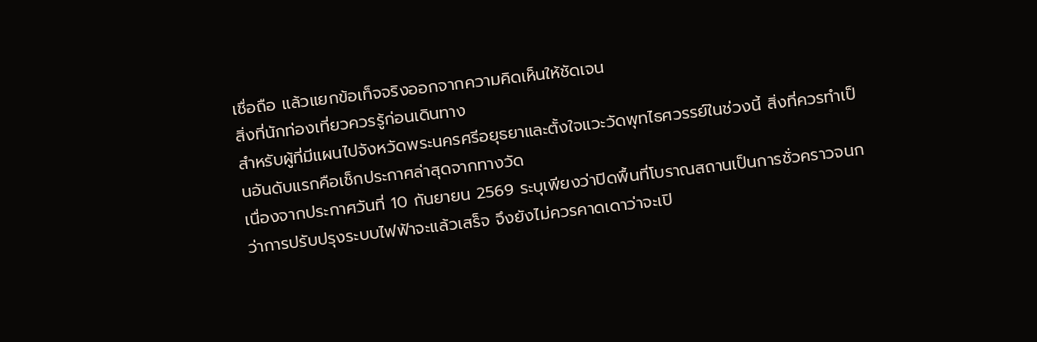เชื่อถือ แล้วแยกข้อเท็จจริงออกจากความคิดเห็นให้ชัดเจน
สิ่งที่นักท่องเที่ยวควรรู้ก่อนเดินทาง
สำหรับผู้ที่มีแผนไปจังหวัดพระนครศรีอยุธยาและตั้งใจแวะวัดพุทไธศวรรย์ในช่วงนี้ สิ่งที่ควรทำเป็นอันดับแรกคือเช็กประกาศล่าสุดจากทางวัด
เนื่องจากประกาศวันที่ 10 กันยายน 2569 ระบุเพียงว่าปิดพื้นที่โบราณสถานเป็นการชั่วคราวจนกว่าการปรับปรุงระบบไฟฟ้าจะแล้วเสร็จ จึงยังไม่ควรคาดเดาว่าจะเปิ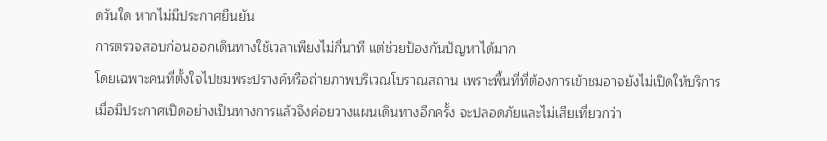ดวันใด หากไม่มีประกาศยืนยัน
การตรวจสอบก่อนออกเดินทางใช้เวลาเพียงไม่กี่นาที แต่ช่วยป้องกันปัญหาได้มาก
โดยเฉพาะคนที่ตั้งใจไปชมพระปรางค์หรือถ่ายภาพบริเวณโบราณสถาน เพราะพื้นที่ที่ต้องการเข้าชมอาจยังไม่เปิดให้บริการ
เมื่อมีประกาศเปิดอย่างเป็นทางการแล้วจึงค่อยวางแผนเดินทางอีกครั้ง จะปลอดภัยและไม่เสียเที่ยวกว่า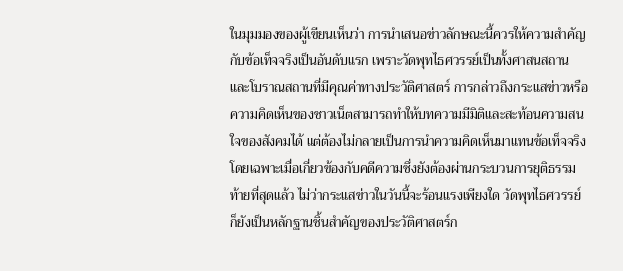ในมุมมองของผู้เขียนเห็นว่า การนำเสนอข่าวลักษณะนี้ควรให้ความสำคัญกับข้อเท็จจริงเป็นอันดับแรก เพราะวัดพุทไธศวรรย์เป็นทั้งศาสนสถานและโบราณสถานที่มีคุณค่าทางประวัติศาสตร์ การกล่าวถึงกระแสข่าวหรือความคิดเห็นของชาวเน็ตสามารถทำให้บทความมีมิติและสะท้อนความสนใจของสังคมได้ แต่ต้องไม่กลายเป็นการนำความคิดเห็นมาแทนข้อเท็จจริง โดยเฉพาะเมื่อเกี่ยวข้องกับคดีความซึ่งยังต้องผ่านกระบวนการยุติธรรม
ท้ายที่สุดแล้ว ไม่ว่ากระแสข่าวในวันนี้จะร้อนแรงเพียงใด วัดพุทไธศวรรย์ก็ยังเป็นหลักฐานชิ้นสำคัญของประวัติศาสตร์ก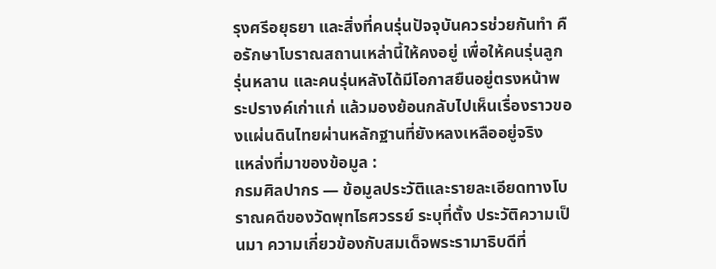รุงศรีอยุธยา และสิ่งที่คนรุ่นปัจจุบันควรช่วยกันทำ คือรักษาโบราณสถานเหล่านี้ให้คงอยู่ เพื่อให้คนรุ่นลูก รุ่นหลาน และคนรุ่นหลังได้มีโอกาสยืนอยู่ตรงหน้าพระปรางค์เก่าแก่ แล้วมองย้อนกลับไปเห็นเรื่องราวของแผ่นดินไทยผ่านหลักฐานที่ยังหลงเหลืออยู่จริง
แหล่งที่มาของข้อมูล :
กรมศิลปากร — ข้อมูลประวัติและรายละเอียดทางโบราณคดีของวัดพุทไธศวรรย์ ระบุที่ตั้ง ประวัติความเป็นมา ความเกี่ยวข้องกับสมเด็จพระรามาธิบดีที่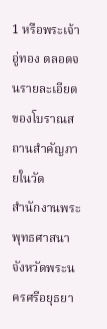1 หรือพระเจ้าอู่ทอง ตลอดจนรายละเอียดของโบราณสถานสำคัญภายในวัด
สำนักงานพระพุทธศาสนาจังหวัดพระนครศรีอยุธยา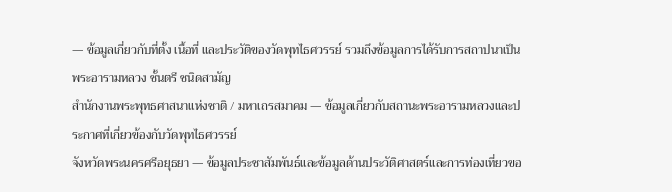— ข้อมูลเกี่ยวกับที่ตั้ง เนื้อที่ และประวัติของวัดพุทไธศวรรย์ รวมถึงข้อมูลการได้รับการสถาปนาเป็นพระอารามหลวง ชั้นตรี ชนิดสามัญ
สำนักงานพระพุทธศาสนาแห่งชาติ / มหาเถรสมาคม — ข้อมูลเกี่ยวกับสถานะพระอารามหลวงและประกาศที่เกี่ยวข้องกับวัดพุทไธศวรรย์
จังหวัดพระนครศรีอยุธยา — ข้อมูลประชาสัมพันธ์และข้อมูลด้านประวัติศาสตร์และการท่องเที่ยวขอ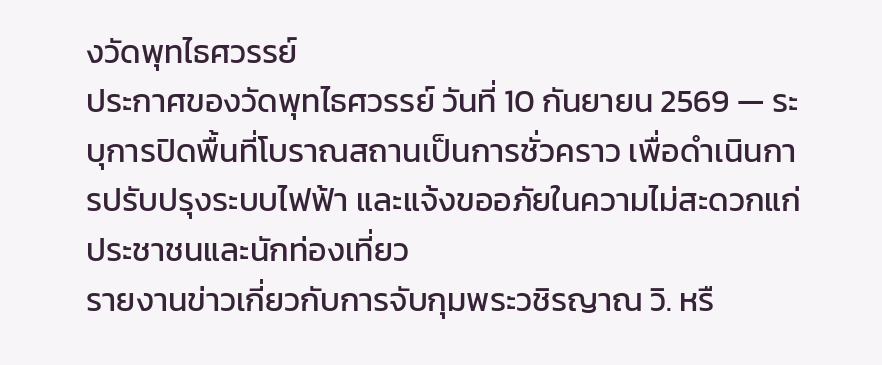งวัดพุทไธศวรรย์
ประกาศของวัดพุทไธศวรรย์ วันที่ 10 กันยายน 2569 — ระบุการปิดพื้นที่โบราณสถานเป็นการชั่วคราว เพื่อดำเนินการปรับปรุงระบบไฟฟ้า และแจ้งขออภัยในความไม่สะดวกแก่ประชาชนและนักท่องเที่ยว
รายงานข่าวเกี่ยวกับการจับกุมพระวชิรญาณ วิ. หรื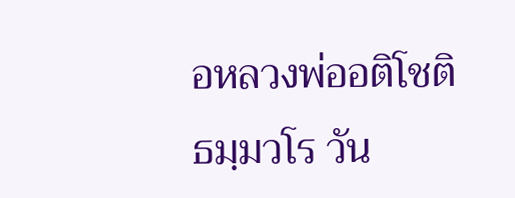อหลวงพ่ออติโชติ ธมฺมวโร วัน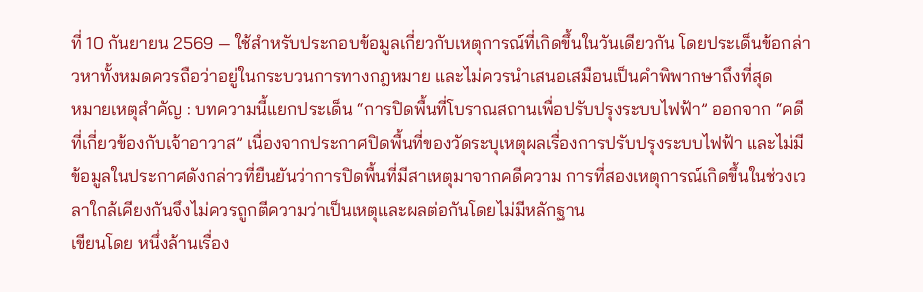ที่ 10 กันยายน 2569 — ใช้สำหรับประกอบข้อมูลเกี่ยวกับเหตุการณ์ที่เกิดขึ้นในวันเดียวกัน โดยประเด็นข้อกล่าวหาทั้งหมดควรถือว่าอยู่ในกระบวนการทางกฎหมาย และไม่ควรนำเสนอเสมือนเป็นคำพิพากษาถึงที่สุด
หมายเหตุสำคัญ : บทความนี้แยกประเด็น “การปิดพื้นที่โบราณสถานเพื่อปรับปรุงระบบไฟฟ้า” ออกจาก “คดีที่เกี่ยวข้องกับเจ้าอาวาส” เนื่องจากประกาศปิดพื้นที่ของวัดระบุเหตุผลเรื่องการปรับปรุงระบบไฟฟ้า และไม่มีข้อมูลในประกาศดังกล่าวที่ยืนยันว่าการปิดพื้นที่มีสาเหตุมาจากคดีความ การที่สองเหตุการณ์เกิดขึ้นในช่วงเวลาใกล้เคียงกันจึงไม่ควรถูกตีความว่าเป็นเหตุและผลต่อกันโดยไม่มีหลักฐาน
เขียนโดย หนึ่งล้านเรื่อง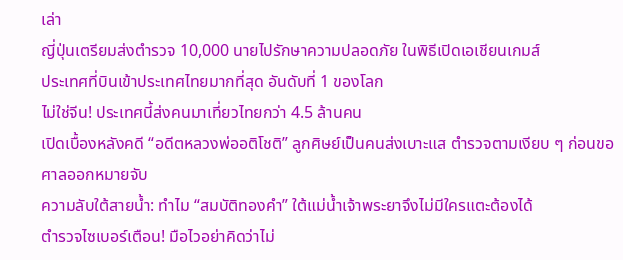เล่า
ญี่ปุ่นเตรียมส่งตำรวจ 10,000 นายไปรักษาความปลอดภัย ในพิธีเปิดเอเชียนเกมส์
ประเทศที่บินเข้าประเทศไทยมากที่สุด อันดับที่ 1 ของโลก
ไม่ใช่จีน! ประเทศนี้ส่งคนมาเที่ยวไทยกว่า 4.5 ล้านคน
เปิดเบื้องหลังคดี “อดีตหลวงพ่ออติโชติ” ลูกศิษย์เป็นคนส่งเบาะแส ตำรวจตามเงียบ ๆ ก่อนขอศาลออกหมายจับ
ความลับใต้สายน้ำ: ทำไม “สมบัติทองคำ” ใต้แม่น้ำเจ้าพระยาจึงไม่มีใครแตะต้องได้
ตำรวจไซเบอร์เตือน! มือไวอย่าคิดว่าไม่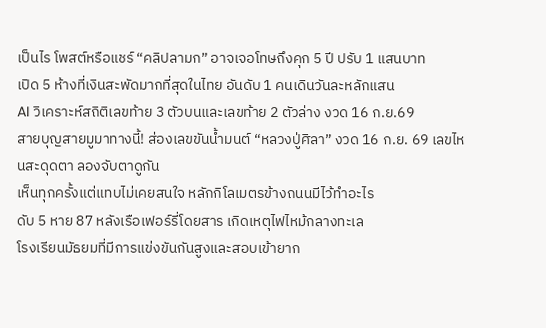เป็นไร โพสต์หรือแชร์ “คลิปลามก” อาจเจอโทษถึงคุก 5 ปี ปรับ 1 แสนบาท
เปิด 5 ห้างที่เงินสะพัดมากที่สุดในไทย อันดับ 1 คนเดินวันละหลักแสน
AI วิเคราะห์สถิติเลขท้าย 3 ตัวบนและเลขท้าย 2 ตัวล่าง งวด 16 ก.ย.69
สายบุญสายมูมาทางนี้! ส่องเลขขันน้ำมนต์ “หลวงปู่ศิลา” งวด 16 ก.ย. 69 เลขไหนสะดุดตา ลองจับตาดูกัน
เห็นทุกครั้งแต่แทบไม่เคยสนใจ หลักกิโลเมตรข้างถนนมีไว้ทำอะไร
ดับ 5 หาย 87 หลังเรือเฟอร์รี่โดยสาร เกิดเหตุไฟไหม้กลางทะเล
โรงเรียนมัธยมที่มีการแข่งขันกันสูงและสอบเข้ายาก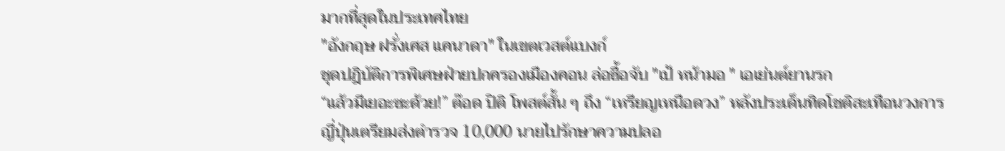มากที่สุดในประเทศไทย
"อังกฤษ ฝรั่งเศส แคนาดา" ในเขตเวสต์แบงก์
ชุดปฎิบัติการพิเศษฝ่ายปกครองเมืองคอน ล่อซื้อจับ "เป้ หน้ามอ " เอเย่นต์ยานรก
“แล้วมีเยอะซะด้วย!” ต๊อด ปิติ โพสต์สั้น ๆ ถึง “เหรียญเหนือดวง” หลังประเด็นทิดโชติสะเทือนวงการ
ญี่ปุ่นเตรียมส่งตำรวจ 10,000 นายไปรักษาความปลอ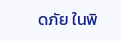ดภัย ในพิ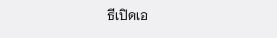ธีเปิดเอ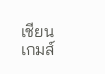เชียนเกมส์